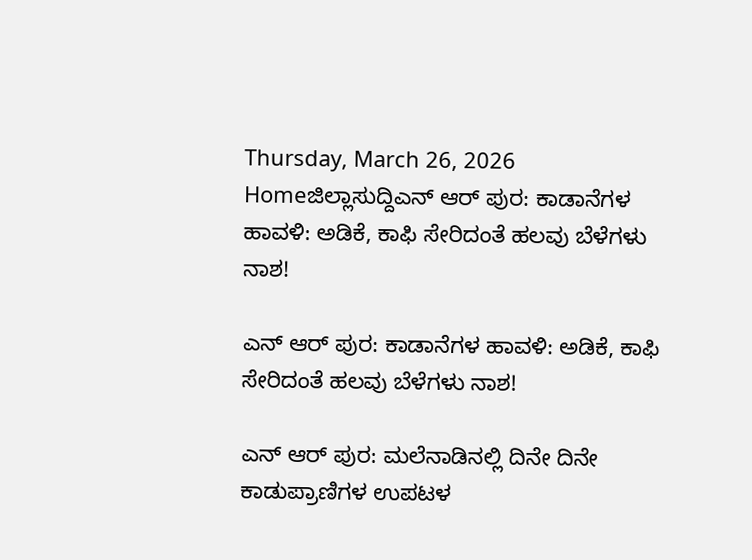Thursday, March 26, 2026
Homeಜಿಲ್ಲಾಸುದ್ದಿಎನ್‌ ಆರ್‌ ಪುರ: ಕಾಡಾನೆಗಳ ಹಾವಳಿ: ಅಡಿಕೆ, ಕಾಫಿ ಸೇರಿದಂತೆ ಹಲವು ಬೆಳೆಗಳು ನಾಶ!

ಎನ್‌ ಆರ್‌ ಪುರ: ಕಾಡಾನೆಗಳ ಹಾವಳಿ: ಅಡಿಕೆ, ಕಾಫಿ ಸೇರಿದಂತೆ ಹಲವು ಬೆಳೆಗಳು ನಾಶ!

ಎನ್‌ ಆರ್‌ ಪುರ: ಮಲೆನಾಡಿನಲ್ಲಿ ದಿನೇ ದಿನೇ ಕಾಡುಪ್ರಾಣಿಗಳ ಉಪಟಳ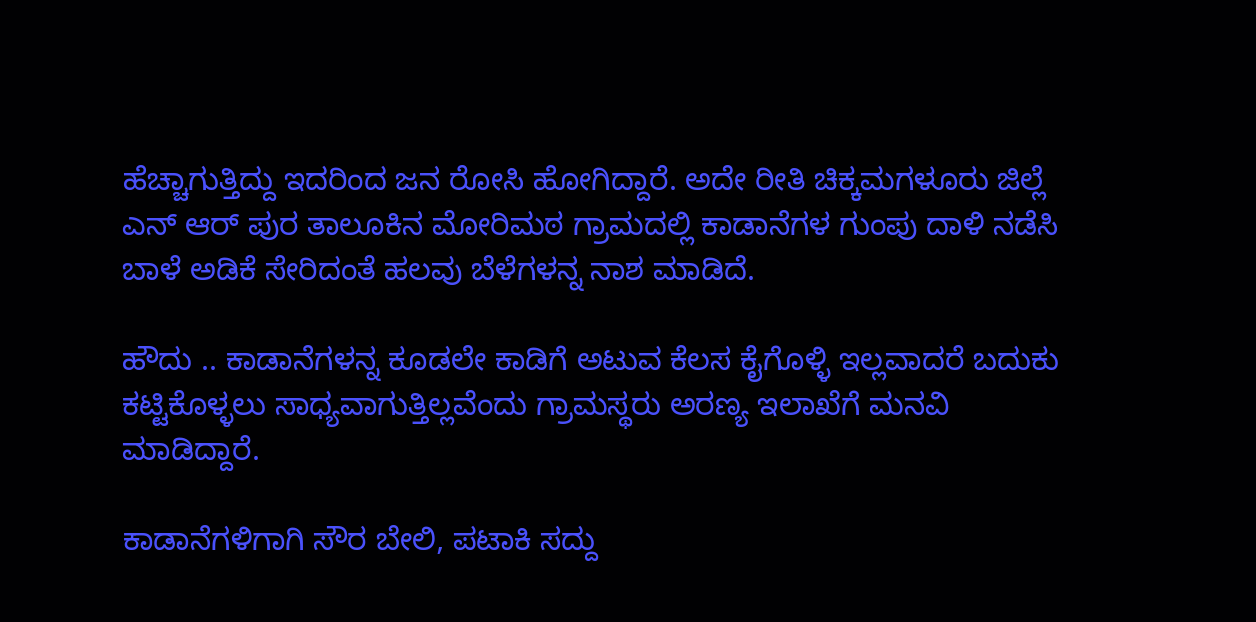ಹೆಚ್ಚಾಗುತ್ತಿದ್ದು ಇದರಿಂದ ಜನ ರೋಸಿ ಹೋಗಿದ್ದಾರೆ. ಅದೇ ರೀತಿ ಚಿಕ್ಕಮಗಳೂರು ಜಿಲ್ಲೆ ಎನ್‌ ಆರ್‌ ಪುರ ತಾಲೂಕಿನ ಮೋರಿಮಠ ಗ್ರಾಮದಲ್ಲಿ ಕಾಡಾನೆಗಳ ಗುಂಪು ದಾಳಿ ನಡೆಸಿ ಬಾಳೆ ಅಡಿಕೆ ಸೇರಿದಂತೆ ಹಲವು ಬೆಳೆಗಳನ್ನ ನಾಶ ಮಾಡಿದೆ.

ಹೌದು .. ಕಾಡಾನೆಗಳನ್ನ ಕೂಡಲೇ ಕಾಡಿಗೆ ಅಟುವ ಕೆಲಸ ಕೈಗೊಳ್ಳಿ ಇಲ್ಲವಾದರೆ ಬದುಕು ಕಟ್ಟಿಕೊಳ್ಳಲು ಸಾಧ್ಯವಾಗುತ್ತಿಲ್ಲವೆಂದು ಗ್ರಾಮಸ್ಥರು ಅರಣ್ಯ ಇಲಾಖೆಗೆ ಮನವಿ ಮಾಡಿದ್ದಾರೆ.

ಕಾಡಾನೆಗಳಿಗಾಗಿ ಸೌರ ಬೇಲಿ, ಪಟಾಕಿ ಸದ್ದು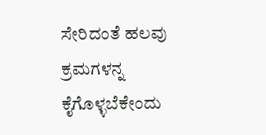ಸೇರಿದಂತೆ ಹಲವು ಕ್ರಮಗಳನ್ನ ಕೈಗೊಳ್ಳಬೆಕೇಂದು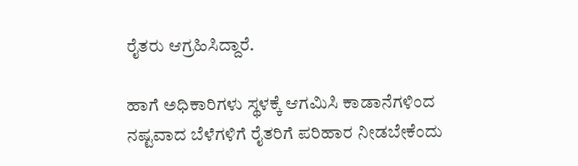ರೈತರು ಆಗ್ರಹಿಸಿದ್ದಾರೆ.

ಹಾಗೆ ಅಧಿಕಾರಿಗಳು ಸ್ಥಳಕ್ಕೆ ಆಗಮಿಸಿ ಕಾಡಾನೆಗಳಿಂದ ನಷ್ಟವಾದ ಬೆಳೆಗಳಿಗೆ ರೈತರಿಗೆ ಪರಿಹಾರ ನೀಡಬೇಕೆಂದು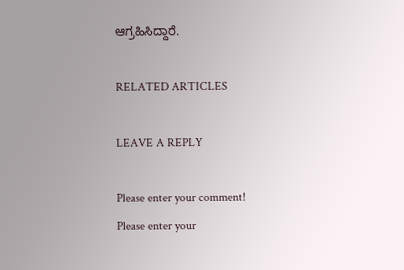ಆಗ್ರಹಿಸಿದ್ದಾರೆ.

RELATED ARTICLES

LEAVE A REPLY

Please enter your comment!
Please enter your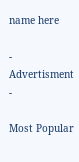name here

- Advertisment -

Most Popular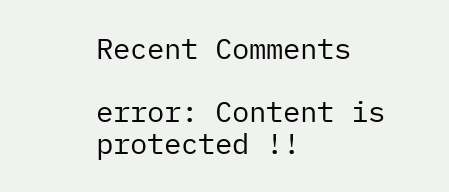Recent Comments

error: Content is protected !!